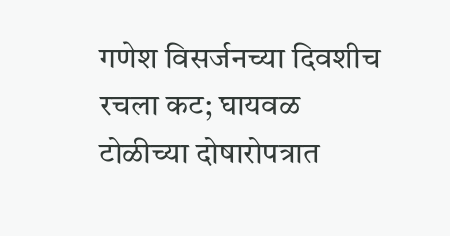गणेश विसर्जनच्या दिवशीच रचला कट; घायवळ टोळीच्या दोषारोपत्रात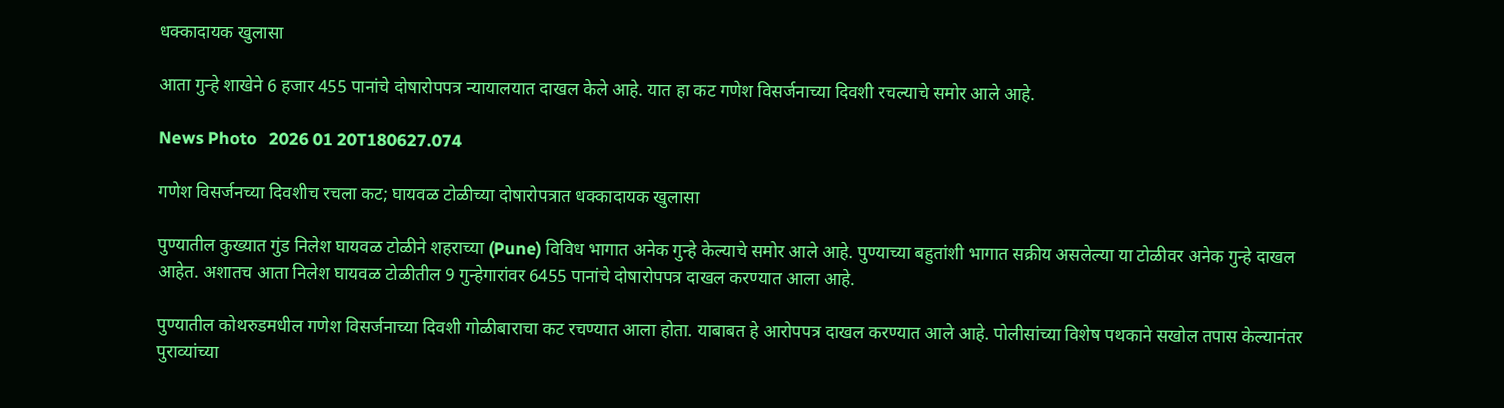धक्कादायक खुलासा

आता गुन्हे शाखेने 6 हजार 455 पानांचे दोषारोपपत्र न्यायालयात दाखल केले आहे. यात हा कट गणेश विसर्जनाच्या दिवशी रचल्याचे समोर आले आहे.

News Photo   2026 01 20T180627.074

गणेश विसर्जनच्या दिवशीच रचला कट; घायवळ टोळीच्या दोषारोपत्रात धक्कादायक खुलासा

पुण्यातील कुख्यात गुंड निलेश घायवळ टोळीने शहराच्या (Pune) विविध भागात अनेक गुन्हे केल्याचे समोर आले आहे. पुण्याच्या बहुतांशी भागात सक्रीय असलेल्या या टोळीवर अनेक गुन्हे दाखल आहेत. अशातच आता निलेश घायवळ टोळीतील 9 गुन्हेगारांवर 6455 पानांचे दोषारोपपत्र दाखल करण्यात आला आहे.

पुण्यातील कोथरुडमधील गणेश विसर्जनाच्या दिवशी गोळीबाराचा कट रचण्यात आला होता. याबाबत हे आरोपपत्र दाखल करण्यात आले आहे. पोलीसांच्या विशेष पथकाने सखोल तपास केल्यानंतर पुराव्यांच्या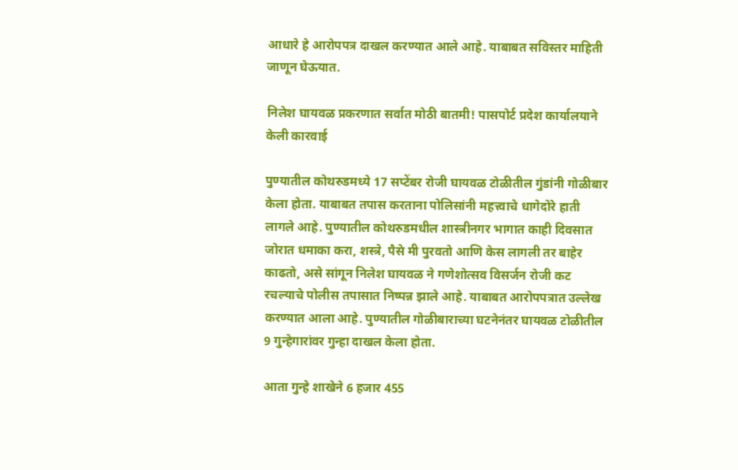आधारे हे आरोपपत्र दाखल करण्यात आले आहे. याबाबत सविस्तर माहिती जाणून घेऊयात.

निलेश घायवळ प्रकरणात सर्वात मोठी बातमी! पासपोर्ट प्रदेश कार्यालयाने केली कारवाई

पुण्यातील कोथरुडमध्ये 17 सप्टेंबर रोजी घायवळ टोळीतील गुंडांनी गोळीबार केला होता. याबाबत तपास करताना पोलिसांनी महत्त्वाचे धागेदोरे हाती लागले आहे. पुण्यातील कोथरुडमधील शास्त्रीनगर भागात काही दिवसात जोरात धमाका करा, शस्त्रे, पैसे मी पुरवतो आणि केस लागली तर बाहेर काढतो, असे सांगून निलेश घायवळ ने गणेशोत्सव विसर्जन रोजी कट रचल्याचे पोलीस तपासात निष्पन्न झाले आहे. याबाबत आरोपपत्रात उल्लेख करण्यात आला आहे. पुण्यातील गोळीबाराच्या घटनेनंतर घायवळ टोळीतील 9 गुन्हेगारांवर गुन्हा दाखल केला होता.

आता गुन्हे शाखेने 6 हजार 455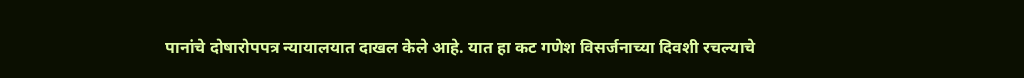पानांचे दोषारोपपत्र न्यायालयात दाखल केले आहे. यात हा कट गणेश विसर्जनाच्या दिवशी रचल्याचे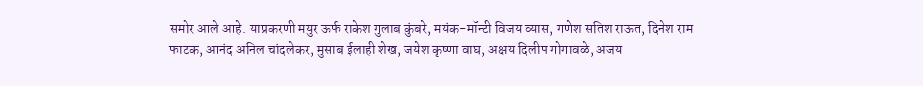समोर आले आहे. याप्रकरणी मयुर ऊर्फ राकेश गुलाब कुंबरे, मयंक-मॉन्टी विजय व्यास, गणेश सतिश राऊत, दिनेश राम फाटक, आनंद अनिल चांदलेकर, मुसाब ईलाही शेख, जयेश कृष्णा वाघ, अक्षय दिलीप गोगावळे, अजय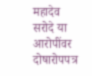महादेव सरोदे या आरोपींवर दोषारोपपत्र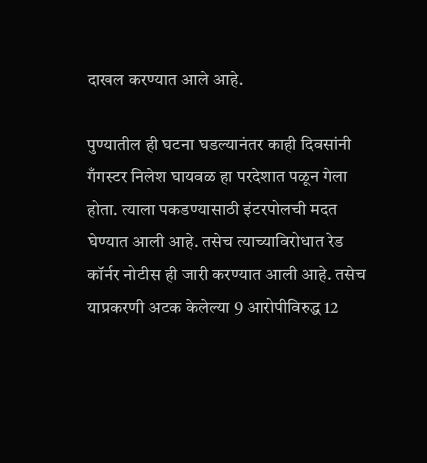दाखल करण्यात आले आहे.

पुण्यातील ही घटना घडल्यानंतर काही दिवसांनी गँगस्टर निलेश घायवळ हा परदेशात पळून गेला होता. त्याला पकडण्यासाठी इंटरपोलची मदत घेण्यात आली आहे. तसेच त्याच्याविरोधात रेड कॉर्नर नोटीस ही जारी करण्यात आली आहे. तसेच याप्रकरणी अटक केलेल्या 9 आरोपीविरुद्ध 12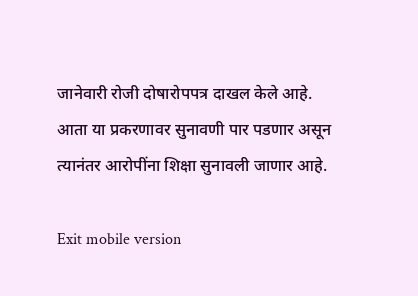जानेवारी रोजी दोषारोपपत्र दाखल केले आहे. आता या प्रकरणावर सुनावणी पार पडणार असून त्यानंतर आरोपींना शिक्षा सुनावली जाणार आहे.

Exit mobile version